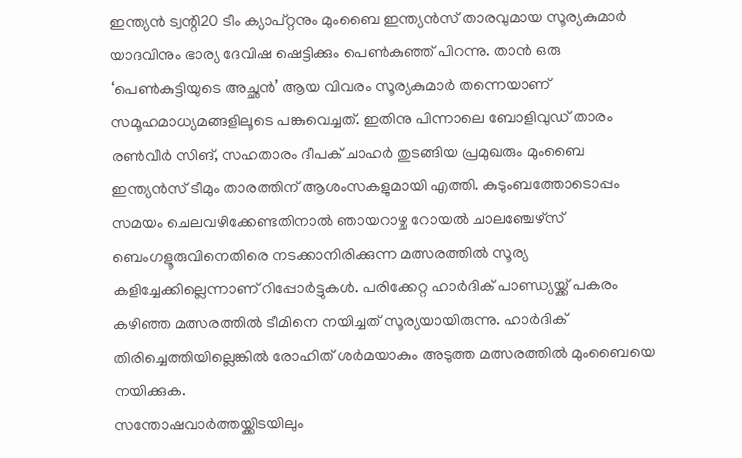ഇന്ത്യൻ ട്വന്റി20 ടീം ക്യാപ്റ്റനും മുംബൈ ഇന്ത്യൻസ് താരവുമായ സൂര്യകുമാർ യാദവിനും ഭാര്യ ദേവിഷ ഷെട്ടിക്കും പെൺകുഞ്ഞ് പിറന്നു. താൻ ഒരു ‘പെൺകുട്ടിയുടെ അച്ഛൻ’ ആയ വിവരം സൂര്യകുമാർ തന്നെയാണ് സമൂഹമാധ്യമങ്ങളിലൂടെ പങ്കുവെച്ചത്. ഇതിനു പിന്നാലെ ബോളിവുഡ് താരം രൺവീർ സിങ്, സഹതാരം ദീപക് ചാഹർ തുടങ്ങിയ പ്രമുഖരും മുംബൈ ഇന്ത്യൻസ് ടീമും താരത്തിന് ആശംസകളുമായി എത്തി. കുടുംബത്തോടൊപ്പം സമയം ചെലവഴിക്കേണ്ടതിനാൽ ഞായറാഴ്ച റോയൽ ചാലഞ്ചേഴ്സ് ബെംഗളൂരുവിനെതിരെ നടക്കാനിരിക്കുന്ന മത്സരത്തിൽ സൂര്യ കളിച്ചേക്കില്ലെന്നാണ് റിപ്പോർട്ടുകൾ. പരിക്കേറ്റ ഹാർദിക് പാണ്ഡ്യയ്ക്ക് പകരം കഴിഞ്ഞ മത്സരത്തിൽ ടീമിനെ നയിച്ചത് സൂര്യയായിരുന്നു. ഹാർദിക് തിരിച്ചെത്തിയില്ലെങ്കിൽ രോഹിത് ശർമയാകും അടുത്ത മത്സരത്തിൽ മുംബൈയെ നയിക്കുക.
സന്തോഷവാർത്തയ്ക്കിടയിലും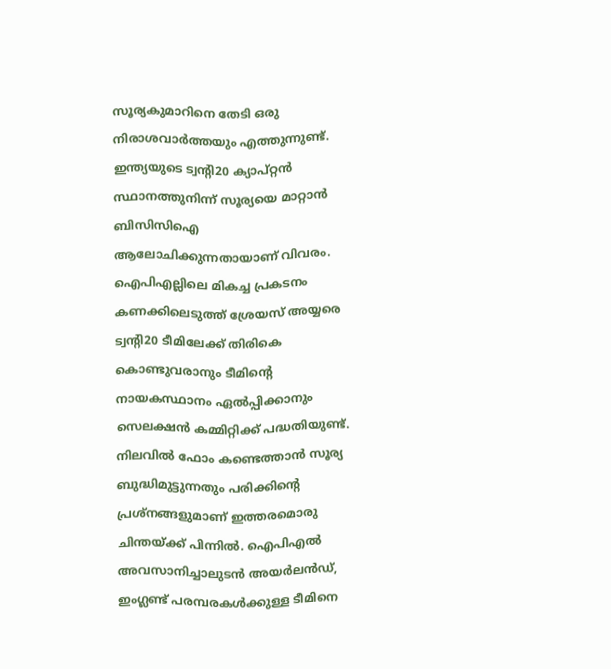സൂര്യകുമാറിനെ തേടി ഒരു നിരാശവാർത്തയും എത്തുന്നുണ്ട്. ഇന്ത്യയുടെ ട്വന്റി20 ക്യാപ്റ്റൻ സ്ഥാനത്തുനിന്ന് സൂര്യയെ മാറ്റാൻ ബിസിസിഐ ആലോചിക്കുന്നതായാണ് വിവരം. ഐപിഎല്ലിലെ മികച്ച പ്രകടനം കണക്കിലെടുത്ത് ശ്രേയസ് അയ്യരെ ട്വന്റി20 ടീമിലേക്ക് തിരികെ കൊണ്ടുവരാനും ടീമിന്റെ നായകസ്ഥാനം ഏൽപ്പിക്കാനും സെലക്ഷൻ കമ്മിറ്റിക്ക് പദ്ധതിയുണ്ട്. നിലവിൽ ഫോം കണ്ടെത്താൻ സൂര്യ ബുദ്ധിമുട്ടുന്നതും പരിക്കിന്റെ പ്രശ്നങ്ങളുമാണ് ഇത്തരമൊരു ചിന്തയ്ക്ക് പിന്നിൽ. ഐപിഎൽ അവസാനിച്ചാലുടൻ അയർലൻഡ്, ഇംഗ്ലണ്ട് പരമ്പരകൾക്കുള്ള ടീമിനെ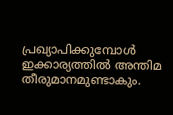പ്രഖ്യാപിക്കുമ്പോൾ ഇക്കാര്യത്തിൽ അന്തിമ തീരുമാനമുണ്ടാകും.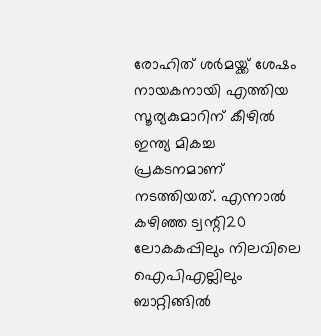രോഹിത് ശർമയ്ക്ക് ശേഷം നായകനായി എത്തിയ സൂര്യകുമാറിന് കീഴിൽ ഇന്ത്യ മികച്ച പ്രകടനമാണ് നടത്തിയത്. എന്നാൽ കഴിഞ്ഞ ട്വന്റി20 ലോകകപ്പിലും നിലവിലെ ഐപിഎല്ലിലും ബാറ്റിങ്ങിൽ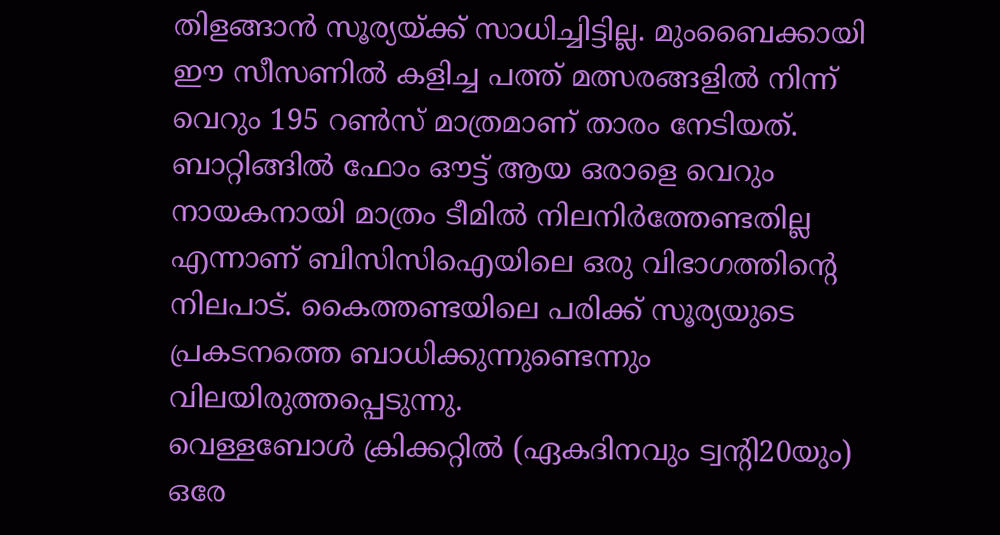തിളങ്ങാൻ സൂര്യയ്ക്ക് സാധിച്ചിട്ടില്ല. മുംബൈക്കായി ഈ സീസണിൽ കളിച്ച പത്ത് മത്സരങ്ങളിൽ നിന്ന് വെറും 195 റൺസ് മാത്രമാണ് താരം നേടിയത്. ബാറ്റിങ്ങിൽ ഫോം ഔട്ട് ആയ ഒരാളെ വെറും നായകനായി മാത്രം ടീമിൽ നിലനിർത്തേണ്ടതില്ല എന്നാണ് ബിസിസിഐയിലെ ഒരു വിഭാഗത്തിന്റെ നിലപാട്. കൈത്തണ്ടയിലെ പരിക്ക് സൂര്യയുടെ പ്രകടനത്തെ ബാധിക്കുന്നുണ്ടെന്നും വിലയിരുത്തപ്പെടുന്നു.
വെള്ളബോൾ ക്രിക്കറ്റിൽ (ഏകദിനവും ട്വന്റി20യും) ഒരേ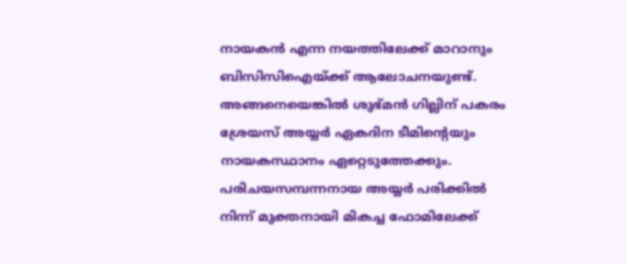നായകൻ എന്ന നയത്തിലേക്ക് മാറാനും ബിസിസിഐയ്ക്ക് ആലോചനയുണ്ട്. അങ്ങനെയെങ്കിൽ ശുഭ്മൻ ഗില്ലിന് പകരം ശ്രേയസ് അയ്യർ ഏകദിന ടീമിന്റെയും നായകസ്ഥാനം ഏറ്റെടുത്തേക്കും. പരിചയസമ്പന്നനായ അയ്യർ പരിക്കിൽ നിന്ന് മുക്തനായി മികച്ച ഫോമിലേക്ക്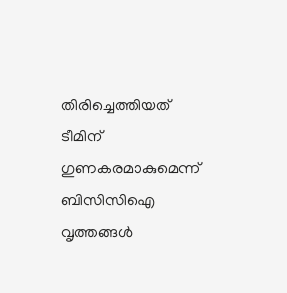തിരിച്ചെത്തിയത് ടീമിന് ഗുണകരമാകുമെന്ന് ബിസിസിഐ വൃത്തങ്ങൾ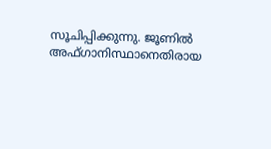സൂചിപ്പിക്കുന്നു. ജൂണിൽ അഫ്ഗാനിസ്ഥാനെതിരായ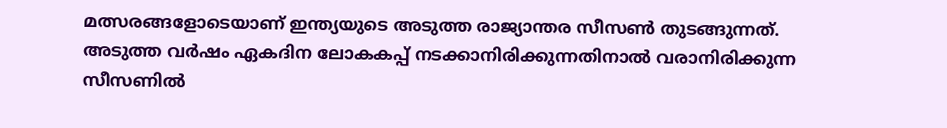മത്സരങ്ങളോടെയാണ് ഇന്ത്യയുടെ അടുത്ത രാജ്യാന്തര സീസൺ തുടങ്ങുന്നത്. അടുത്ത വർഷം ഏകദിന ലോകകപ്പ് നടക്കാനിരിക്കുന്നതിനാൽ വരാനിരിക്കുന്ന സീസണിൽ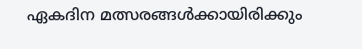ഏകദിന മത്സരങ്ങൾക്കായിരിക്കും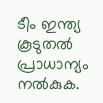ടീം ഇന്ത്യ കൂടുതൽ പ്രാധാന്യം നൽകുക.